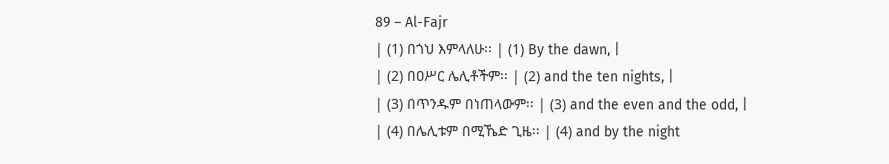89 – Al-Fajr
| (1) በጎህ እምላለሁ፡፡ | (1) By the dawn, |
| (2) በዐሥር ሌሊቶችም፡፡ | (2) and the ten nights, |
| (3) በጥንዱም በነጠላውም፡፡ | (3) and the even and the odd, |
| (4) በሌሊቱም በሚኼድ ጊዜ፡፡ | (4) and by the night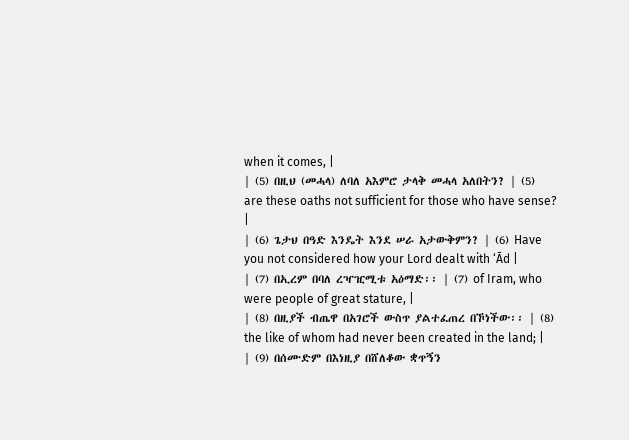when it comes, |
| (5) በዚህ (መሓላ) ለባለ አእምሮ ታላቅ መሓላ አለበትን? | (5) are these oaths not sufficient for those who have sense? |
| (6) ጌታህ በዓድ እንዴት እንደ ሠራ አታውቅምን? | (6) Have you not considered how your Lord dealt with ‘Ād |
| (7) በኢረም በባለ ረዣዢሚቱ አዕማድ፡፡ | (7) of Iram, who were people of great stature, |
| (8) በዚያች ብጤዋ በአገሮች ውስጥ ያልተፈጠረ በኾነችው፡፡ | (8) the like of whom had never been created in the land; |
| (9) በሰሙድም በእነዚያ በሸለቆው ቋጥኝን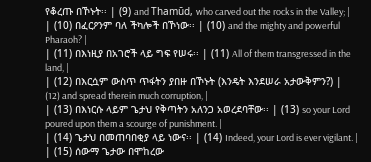የቆረጡ በኾኑት፡፡ | (9) and Thamūd, who carved out the rocks in the Valley; |
| (10) በፈርዖንም ባለ ችካሎች በኾነው፡፡ | (10) and the mighty and powerful Pharaoh? |
| (11) በእነዚያ በአገሮች ላይ ግፍ የሠሩ፡፡ | (11) All of them transgressed in the land, |
| (12) በእርሷም ውስጥ ጥፋትን ያበዙ በኾኑት (እንዴት እንደሠራ አታውቅምን?) | (12) and spread therein much corruption, |
| (13) በእነርሱ ላይም ጌታህ የቅጣትን አለንጋ አወረደባቸው፡፡ | (13) so your Lord poured upon them a scourge of punishment. |
| (14) ጌታህ በመጠባበቂያ ላይ ነውና፡፡ | (14) Indeed, your Lord is ever vigilant. |
| (15) ሰውማ ጌታው በሞከረው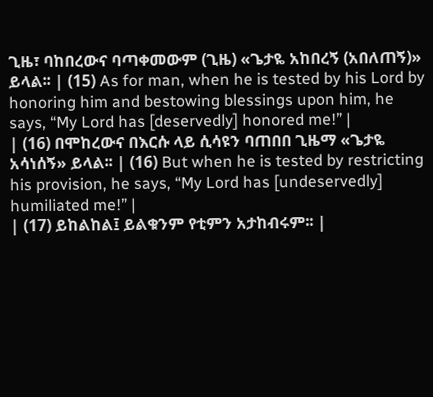ጊዜ፣ ባከበረውና ባጣቀመውም (ጊዜ) «ጌታዬ አከበረኝ (አበለጠኝ)» ይላል፡፡ | (15) As for man, when he is tested by his Lord by honoring him and bestowing blessings upon him, he says, “My Lord has [deservedly] honored me!” |
| (16) በሞከረውና በእርሱ ላይ ሲሳዩን ባጠበበ ጊዜማ «ጌታዬ አሳነሰኝ» ይላል፡፡ | (16) But when he is tested by restricting his provision, he says, “My Lord has [undeservedly] humiliated me!” |
| (17) ይከልከል፤ ይልቁንም የቲምን አታከብሩም፡፡ |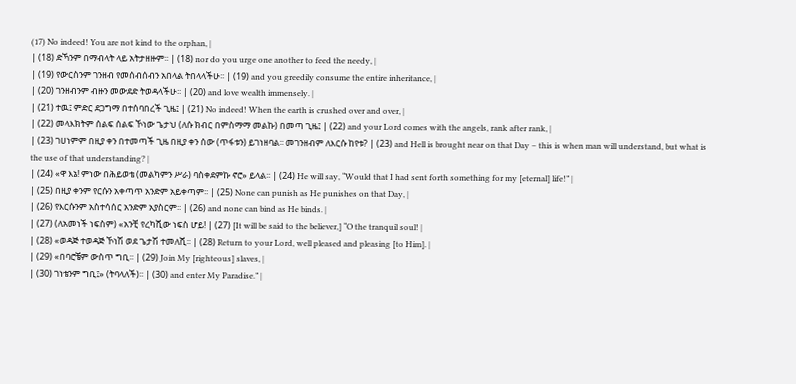(17) No indeed! You are not kind to the orphan, |
| (18) ድኻንም በማብላት ላይ አትታዘዙም፡፡ | (18) nor do you urge one another to feed the needy, |
| (19) የውርስንም ገንዘብ የመሰብሰብን አበላል ትበላላችሁ፡፡ | (19) and you greedily consume the entire inheritance, |
| (20) ገንዘብንም ብዙን መውደድ ትወዳላችሁ፡፡ | (20) and love wealth immensely. |
| (21) ተዉ፤ ምድር ደጋግማ በተሰባበረች ጊዜ፤ | (21) No indeed! When the earth is crushed over and over, |
| (22) መላእክትም ሰልፍ ሰልፍ ኾነው ጌታህ (ለሱ ክብር በምስማማ መልኩ) በመጣ ጊዜ፤ | (22) and your Lord comes with the angels, rank after rank, |
| (23) ገሀነምም በዚያ ቀን በተመጣች ጊዜ በዚያ ቀን ሰው (ጥፋቱን) ይገነዘባል፡፡ መገንዘብም ለእርሱ ከየቱ? | (23) and Hell is brought near on that Day – this is when man will understand, but what is the use of that understanding? |
| (24) «ዋ እኔ! ምነው በሕይወቴ (መልካምን ሥራ) ባስቀደምኩ ኖሮ» ይላል፡፡ | (24) He will say, “Would that I had sent forth something for my [eternal] life!” |
| (25) በዚያ ቀንም የርሱን አቀጣጥ አንድም አይቀጣም፡፡ | (25) None can punish as He punishes on that Day, |
| (26) የእርሱንም አስተሳሰር አንድም አያስርም፡፡ | (26) and none can bind as He binds. |
| (27) (ለአመነች ነፍስም) «አንቺ የረካሺው ነፍስ ሆይ! | (27) [It will be said to the believer,] “O the tranquil soul! |
| (28) «ወዳጅ ተወዳጅ ኾነሽ ወደ ጌታሽ ተመለሺ፡፡ | (28) Return to your Lord, well pleased and pleasing [to Him]. |
| (29) «በባሮቼም ውስጥ ግቢ፡፡ | (29) Join My [righteous] slaves, |
| (30) ገነቴንም ግቢ፤» (ትባላለች)፡፡ | (30) and enter My Paradise.” |